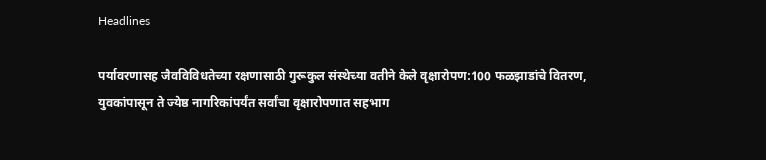Headlines

पर्यावरणासह जैवविविधतेच्या रक्षणासाठी गुरूकुल संस्थेच्या वतीने केले वृक्षारोपण:100 फळझाडांचे वितरण, युवकांपासून ते ज्येष्ठ नागरिकांपर्यंत सर्वांचा वृक्षारोपणात सहभाग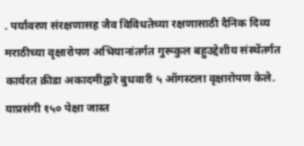. पर्यावरण संरक्षणासह जैव विविधतेच्या रक्षणासाठी दैनिक दिव्य मराठीच्या वृक्षारोपण अभियानांतर्गत गुरूकुल बहुउद्देशीय संस्थेंतर्गत कार्यरत क्रीडा अकादमीद्वारे बुधवारी ५ ऑगस्टला वृक्षारोपण केले. याप्रसंगी १५० पेक्षा जास्त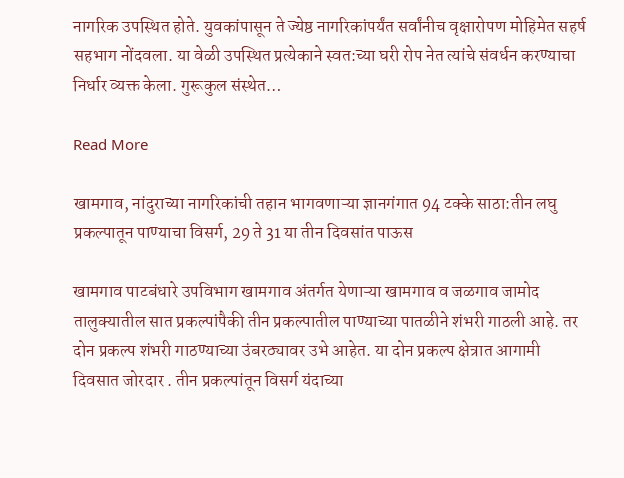नागरिक उपस्थित होते. युवकांपासून ते ज्येष्ठ नागरिकांपर्यंत सर्वांनीच वृक्षारोपण मोहिमेत सहर्ष सहभाग नोंदवला. या वेळी उपस्थित प्रत्येकाने स्वत:च्या घरी रोप नेत त्यांचे संवर्धन करण्याचा निर्धार व्यक्त केला. गुरूकुल संस्थेत…

Read More

खामगाव, नांदुराच्या नागरिकांची तहान भागवणाऱ्या ज्ञानगंगात 94 टक्के साठा:तीन लघु प्रकल्पातून पाण्याचा विसर्ग, 29 ते 31 या तीन दिवसांत पाऊस

खामगाव पाटबंधारे उपविभाग खामगाव अंतर्गत येणाऱ्या खामगाव व जळगाव जामोद तालुक्यातील सात प्रकल्पांपैकी तीन प्रकल्पातील पाण्याच्या पातळीने शंभरी गाठली आहे. तर दोन प्रकल्प शंभरी गाठण्याच्या उंबरठ्यावर उभे आहेत. या दोन प्रकल्प क्षेत्रात आगामी दिवसात जोरदार . तीन प्रकल्पांतून विसर्ग यंदाच्या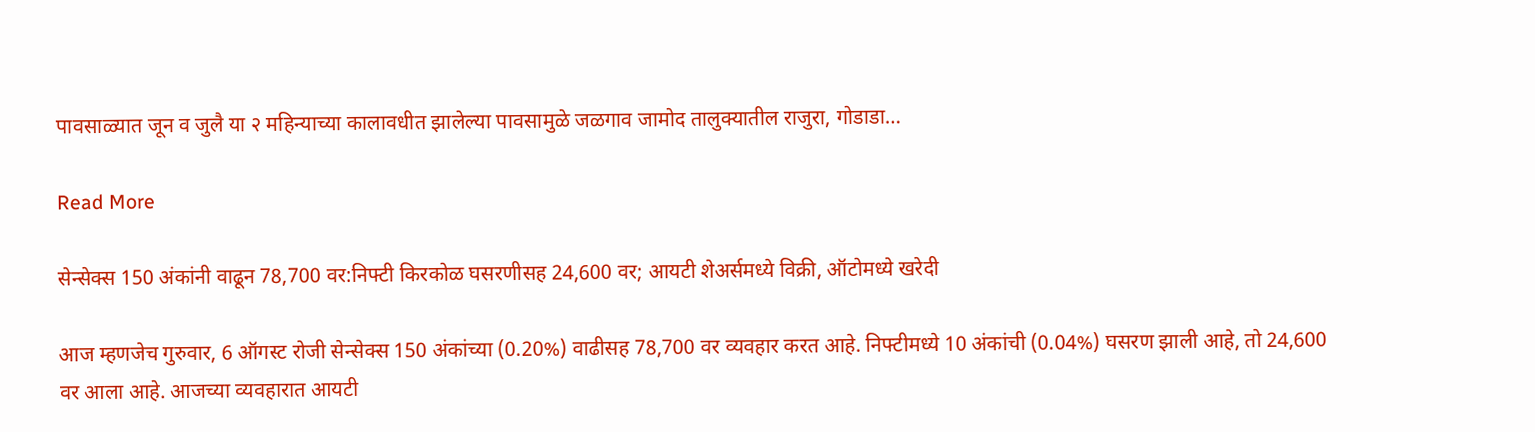पावसाळ्यात जून व जुलै या २ महिन्याच्या कालावधीत झालेल्या पावसामुळे जळगाव जामोद तालुक्यातील राजुरा, गोडाडा…

Read More

सेन्सेक्स 150 अंकांनी वाढून 78,700 वर:निफ्टी किरकोळ घसरणीसह 24,600 वर; आयटी शेअर्समध्ये विक्री, ऑटोमध्ये खरेदी

आज म्हणजेच गुरुवार, 6 ऑगस्ट रोजी सेन्सेक्स 150 अंकांच्या (0.20%) वाढीसह 78,700 वर व्यवहार करत आहे. निफ्टीमध्ये 10 अंकांची (0.04%) घसरण झाली आहे, तो 24,600 वर आला आहे. आजच्या व्यवहारात आयटी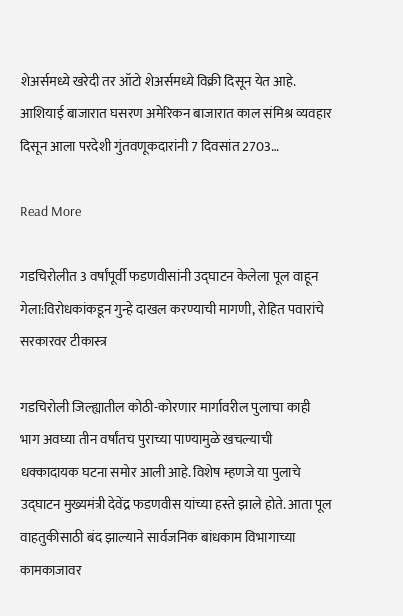शेअर्समध्ये खरेदी तर ऑटो शेअर्समध्ये विक्री दिसून येत आहे. आशियाई बाजारात घसरण अमेरिकन बाजारात काल संमिश्र व्यवहार दिसून आला परदेशी गुंतवणूकदारांनी 7 दिवसांत 2703…

Read More

गडचिरोलीत 3 वर्षांपूर्वी फडणवीसांनी उद्घाटन केलेला पूल वाहून गेला:विरोधकांकडून गुन्हे दाखल करण्याची मागणी, रोहित पवारांचे सरकारवर टीकास्त्र

गडचिरोली जिल्ह्यातील कोठी-कोरणार मार्गावरील पुलाचा काही भाग अवघ्या तीन वर्षांतच पुराच्या पाण्यामुळे खचल्याची धक्कादायक घटना समोर आली आहे. विशेष म्हणजे या पुलाचे उद्घाटन मुख्यमंत्री देवेंद्र फडणवीस यांच्या हस्ते झाले होते. आता पूल वाहतुकीसाठी बंद झाल्याने सार्वजनिक बांधकाम विभागाच्या कामकाजावर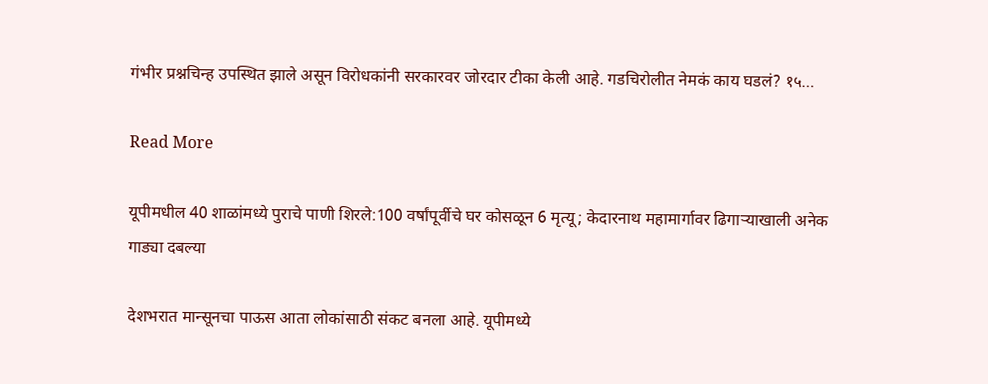गंभीर प्रश्नचिन्ह उपस्थित झाले असून विरोधकांनी सरकारवर जोरदार टीका केली आहे. गडचिरोलीत नेमकं काय घडलं? १५…

Read More

यूपीमधील 40 शाळांमध्ये पुराचे पाणी शिरले:100 वर्षांपूर्वीचे घर कोसळून 6 मृत्यू; केदारनाथ महामार्गावर ढिगाऱ्याखाली अनेक गाड्या दबल्या

देशभरात मान्सूनचा पाऊस आता लोकांसाठी संकट बनला आहे. यूपीमध्ये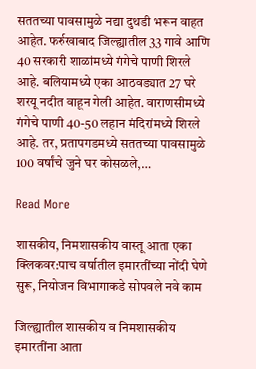सततच्या पावसामुळे नद्या दुथडी भरून वाहत आहेत. फर्रुखाबाद जिल्ह्यातील 33 गावे आणि 40 सरकारी शाळांमध्ये गंगेचे पाणी शिरले आहे. बलियामध्ये एका आठवड्यात 27 घरे शरयू नदीत वाहून गेली आहेत. वाराणसीमध्ये गंगेचे पाणी 40-50 लहान मंदिरांमध्ये शिरले आहे. तर, प्रतापगडमध्ये सततच्या पावसामुळे 100 वर्षांचे जुने घर कोसळले,…

Read More

शासकीय, निमशासकीय वास्तू आता एका क्लिकवर:पाच वर्षातील इमारतींच्या नोंदी घेणे सुरू, नियोजन विभागाकडे सोपवले नवे काम

जिल्ह्यातील शासकीय व निमशासकीय इमारतींना आता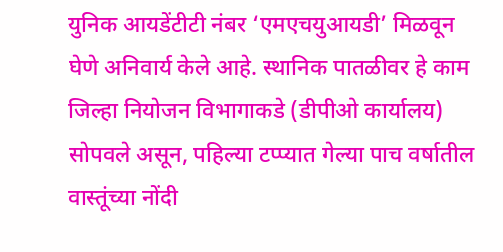युनिक आयडेंटीटी नंबर ‘एमएचयुआयडी’ मिळवून घेणे अनिवार्य केले आहे. स्थानिक पातळीवर हे काम जिल्हा नियोजन विभागाकडे (डीपीओ कार्यालय) सोपवले असून, पहिल्या टप्प्यात गेल्या पाच वर्षातील वास्तूंच्या नोंदी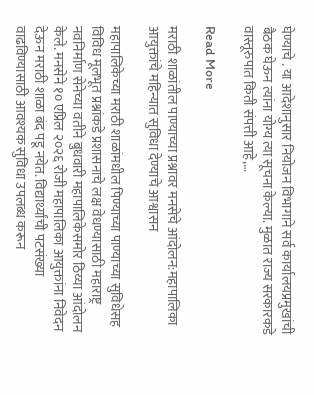घेण्याचे . या आदेशानुसार नियोजन विभागाने सर्व कार्यालयप्रमुखांची बैठक घेऊन त्यांना योग्य त्या सूचना केल्या. मुळात राज्य सरकारकडे वास्तूरुपात किती संपत्ती आहे,…

Read More

मराठी शाळांतील पाण्याच्या प्रश्नावर मनसेचे आंदोलन:महापालिका आयुक्तांचे महिन्यात सुविधा देण्याचे आश्वासन

महापालिकेच्या मराठी शाळांमधील पिण्याच्या पाण्याच्या सुविधेसह विविध मूलभूत प्रश्नांकडे प्रशासनाचे लक्ष वेधण्यासाठी महाराष्ट्र नवनिर्माण सेनेच्या वतीने बुधवारी महापालिकेसमोर ठिय्या आंदोलन केले. मनसेने १० एप्रिल २०२६ रोजी महापालिका आयुक्तांना निवेदन देऊन मराठी शाळा बंद पडू नयेत. विद्यार्थ्यांची पटसंख्या वाढविण्यासाठी आवश्यक सुविधा उपलब्ध करून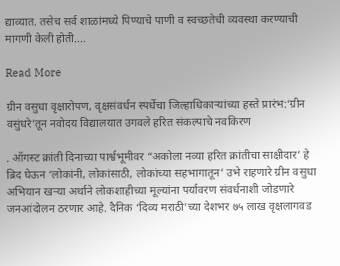द्याव्यात. तसेच सर्व शाळांमध्ये पिण्याचे पाणी व स्वच्छतेची व्यवस्था करण्याची मागणी केली होती….

Read More

ग्रीन वसुधा वृक्षारोपण, वृक्षसंवर्धन स्पर्धेचा जिल्हाधिकाऱ्यांच्या हस्ते प्रारंभ:‘ग्रीन वसुंधरे’तून नवोदय विद्यालयात उगवले हरित संकल्पाचे नवकिरण

. ऑगस्ट क्रांती दिनाच्या पार्श्वभूमीवर “अकोला नव्या हरित क्रांतीचा साक्षीदार’ हे ब्रिद घेऊन ‘लोकांनी, लोकांसाठी, लोकांच्या सहभागातून’ उभे राहणारे ग्रीन वसुधा अभियान खऱ्या अर्थाने लोकशाहीच्या मूल्यांना पर्यावरण संवर्धनाशी जोडणारे जनआंदोलन ठरणार आहे. दैनिक ‘दिव्य मराठी’च्या देशभर ७५ लाख वृक्षलागवड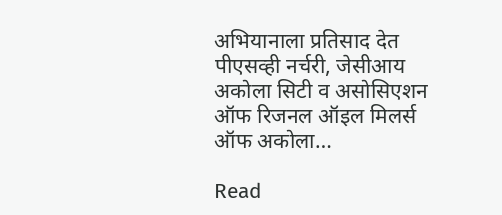अभियानाला प्रतिसाद देत पीएसव्ही नर्चरी, जेसीआय अकोला सिटी व असोसिएशन ऑफ रिजनल ऑइल मिलर्स ऑफ अकोला…

Read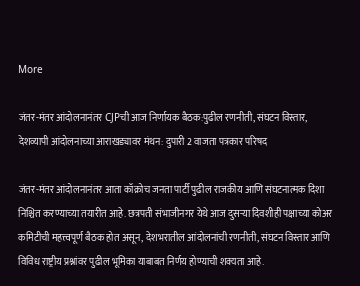More

जंतर-मंतर आंदोलनानंतर CJPची आज निर्णायक बैठक:पुढील रणनीती, संघटन विस्तार, देशव्यापी आंदोलनाच्या आराखड्यावर मंथन: दुपारी 2 वाजता पत्रकार परिषद

जंतर-मंतर आंदोलनानंतर आता कॉक्रोच जनता पार्टी पुढील राजकीय आणि संघटनात्मक दिशा निश्चित करण्याच्या तयारीत आहे. छत्रपती संभाजीनगर येथे आज दुसऱ्या दिवशीही पक्षाच्या कोअर कमिटीची महत्त्वपूर्ण बैठक होत असून, देशभरातील आंदोलनांची रणनीती, संघटन विस्तार आणि विविध राष्ट्रीय प्रश्नांवर पुढील भूमिका याबाबत निर्णय होण्याची शक्यता आहे.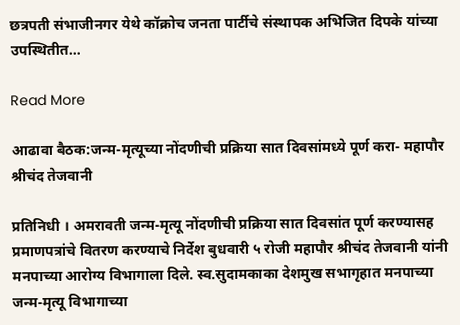छत्रपती संभाजीनगर येथे कॉक्रोच जनता पार्टीचे संस्थापक अभिजित दिपके यांच्या उपस्थितीत…

Read More

आढावा बैठक:जन्म-मृत्यूच्या नोंदणीची प्रक्रिया सात दिवसांमध्ये पूर्ण करा- महापौर श्रीचंद तेजवानी

प्रतिनिधी । अमरावती जन्म-मृत्यू नोंदणीची प्रक्रिया सात दिवसांत पूर्ण करण्यासह प्रमाणपत्रांचे वितरण करण्याचे निर्देश बुधवारी ५ रोजी महापौर श्रीचंद तेजवानी यांनी मनपाच्या आरोग्य विभागाला दिले. स्‍व.सुदामकाका देशमुख सभागृहात मनपाच्या जन्म-मृत्यू विभागाच्या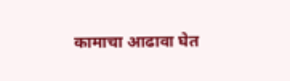कामाचा आढावा घेत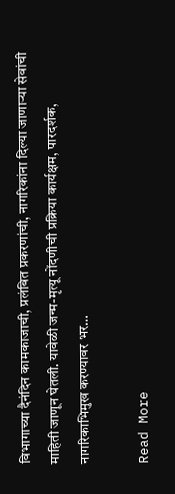विभागाच्या दैनंदिन कामकाजाची, प्रलंबित प्रकरणांची, नागरिकांना दिल्या जाणाऱ्या सेवांची माहिती जाणून घेतली. यावेळी जन्म-मृत्यू नोंदणीची प्रक्रिया कार्यक्षम, पारदर्शक, नागरिकाभिमुख करण्यावर भर…

Read More